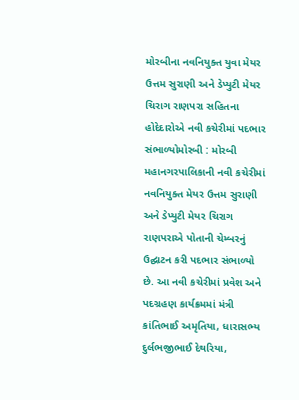મોરબીના નવનિયુક્ત યુવા મેયર ઉત્તમ સુરાણી અને ડેપ્યુટી મેયર ચિરાગ રાણપરા સહિતના હોદેદારોએ નવી કચેરીમાં પદભાર સંભાળ્યોમોરબી : મોરબી મહાનગરપાલિકાની નવી કચેરીમાં નવનિયુક્ત મેયર ઉત્તમ સુરાણી અને ડેપ્યુટી મેયર ચિરાગ રાણપરાએ પોતાની ચેમ્બરનું ઉદ્ઘાટન કરી પદભાર સંભાળ્યો છે. આ નવી કચેરીમાં પ્રવેશ અને પદગ્રહણ કાર્યક્રમમાં મંત્રી કાંતિભાઈ અમૃતિયા, ધારાસભ્ય દુર્લભજીભાઈ દેથરિયા,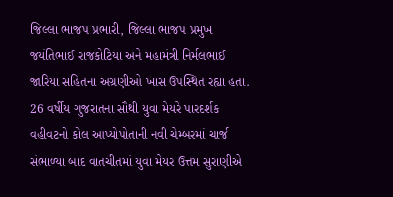જિલ્લા ભાજપ પ્રભારી, જિલ્લા ભાજપ પ્રમુખ જયંતિભાઈ રાજકોટિયા અને મહામંત્રી નિર્મલભાઈ જારિયા સહિતના અગ્રણીઓ ખાસ ઉપસ્થિત રહ્યા હતા. 26 વર્ષીય ગુજરાતના સૌથી યુવા મેયરે પારદર્શક વહીવટનો કોલ આપ્યોપોતાની નવી ચેમ્બરમાં ચાર્જ સંભાળ્યા બાદ વાતચીતમાં યુવા મેયર ઉત્તમ સુરાણીએ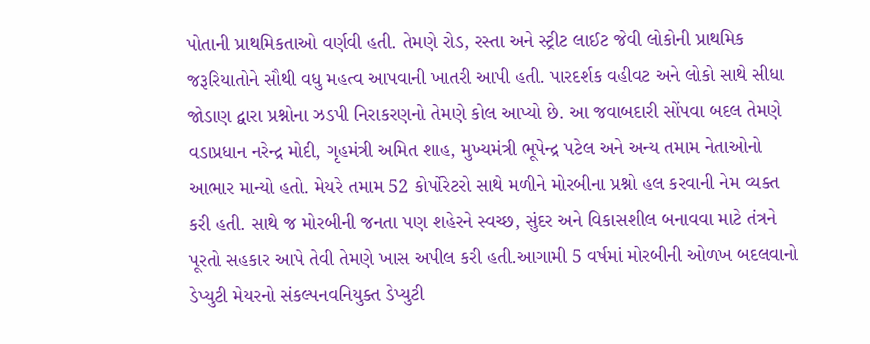પોતાની પ્રાથમિકતાઓ વર્ણવી હતી. તેમણે રોડ, રસ્તા અને સ્ટ્રીટ લાઈટ જેવી લોકોની પ્રાથમિક જરૂરિયાતોને સૌથી વધુ મહત્વ આપવાની ખાતરી આપી હતી. પારદર્શક વહીવટ અને લોકો સાથે સીધા જોડાણ દ્વારા પ્રશ્નોના ઝડપી નિરાકરણનો તેમણે કોલ આપ્યો છે. આ જવાબદારી સોંપવા બદલ તેમણે વડાપ્રધાન નરેન્દ્ર મોદી, ગૃહમંત્રી અમિત શાહ, મુખ્યમંત્રી ભૂપેન્દ્ર પટેલ અને અન્ય તમામ નેતાઓનો આભાર માન્યો હતો. મેયરે તમામ 52 કોર્પોરેટરો સાથે મળીને મોરબીના પ્રશ્નો હલ કરવાની નેમ વ્યક્ત કરી હતી. સાથે જ મોરબીની જનતા પણ શહેરને સ્વચ્છ, સુંદર અને વિકાસશીલ બનાવવા માટે તંત્રને પૂરતો સહકાર આપે તેવી તેમણે ખાસ અપીલ કરી હતી.આગામી 5 વર્ષમાં મોરબીની ઓળખ બદલવાનો ડેપ્યુટી મેયરનો સંકલ્પનવનિયુક્ત ડેપ્યુટી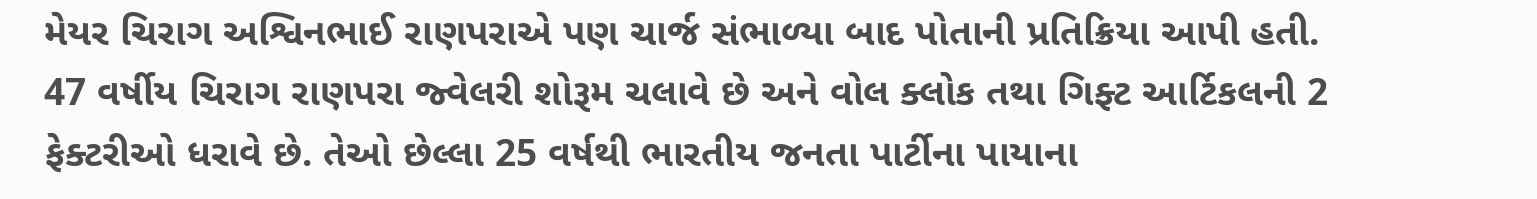મેયર ચિરાગ અશ્વિનભાઈ રાણપરાએ પણ ચાર્જ સંભાળ્યા બાદ પોતાની પ્રતિક્રિયા આપી હતી. 47 વર્ષીય ચિરાગ રાણપરા જ્વેલરી શોરૂમ ચલાવે છે અને વોલ ક્લોક તથા ગિફ્ટ આર્ટિકલની 2 ફેક્ટરીઓ ધરાવે છે. તેઓ છેલ્લા 25 વર્ષથી ભારતીય જનતા પાર્ટીના પાયાના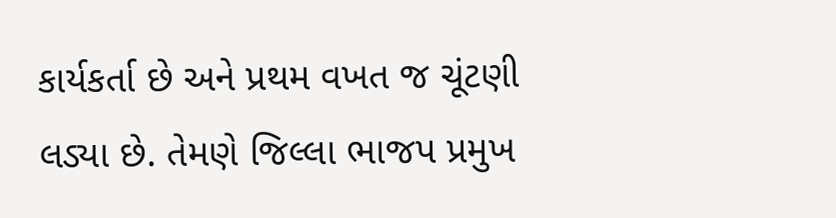કાર્યકર્તા છે અને પ્રથમ વખત જ ચૂંટણી લડ્યા છે. તેમણે જિલ્લા ભાજપ પ્રમુખ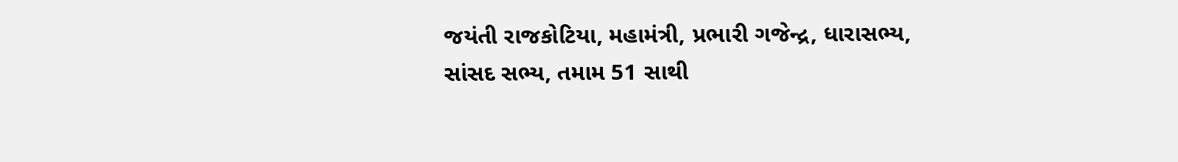જયંતી રાજકોટિયા, મહામંત્રી, પ્રભારી ગજેન્દ્ર, ધારાસભ્ય, સાંસદ સભ્ય, તમામ 51 સાથી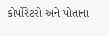કોર્પોરેટરો અને પોતાના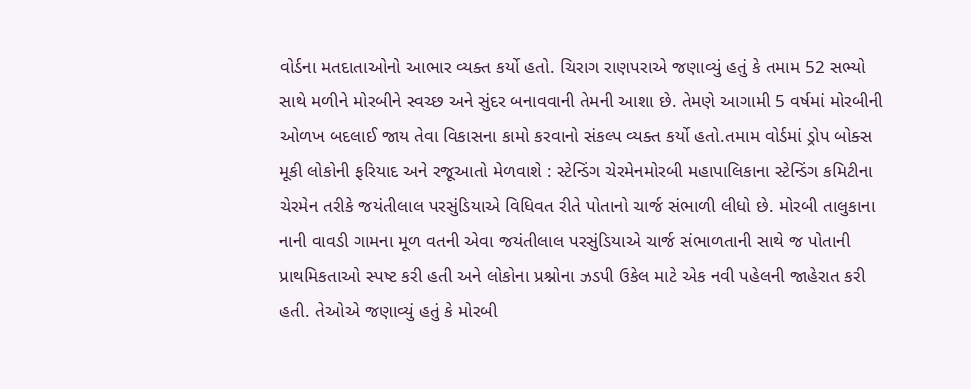વોર્ડના મતદાતાઓનો આભાર વ્યક્ત કર્યો હતો. ચિરાગ રાણપરાએ જણાવ્યું હતું કે તમામ 52 સભ્યો સાથે મળીને મોરબીને સ્વચ્છ અને સુંદર બનાવવાની તેમની આશા છે. તેમણે આગામી 5 વર્ષમાં મોરબીની ઓળખ બદલાઈ જાય તેવા વિકાસના કામો કરવાનો સંકલ્પ વ્યક્ત કર્યો હતો.તમામ વોર્ડમાં ડ્રોપ બોક્સ મૂકી લોકોની ફરિયાદ અને રજૂઆતો મેળવાશે : સ્ટેન્ડિંગ ચેરમેનમોરબી મહાપાલિકાના સ્ટેન્ડિંગ કમિટીના ચેરમેન તરીકે જયંતીલાલ પરસુંડિયાએ વિધિવત રીતે પોતાનો ચાર્જ સંભાળી લીધો છે. મોરબી તાલુકાના નાની વાવડી ગામના મૂળ વતની એવા જયંતીલાલ પરસુંડિયાએ ચાર્જ સંભાળતાની સાથે જ પોતાની પ્રાથમિકતાઓ સ્પષ્ટ કરી હતી અને લોકોના પ્રશ્નોના ઝડપી ઉકેલ માટે એક નવી પહેલની જાહેરાત કરી હતી. તેઓએ જણાવ્યું હતું કે મોરબી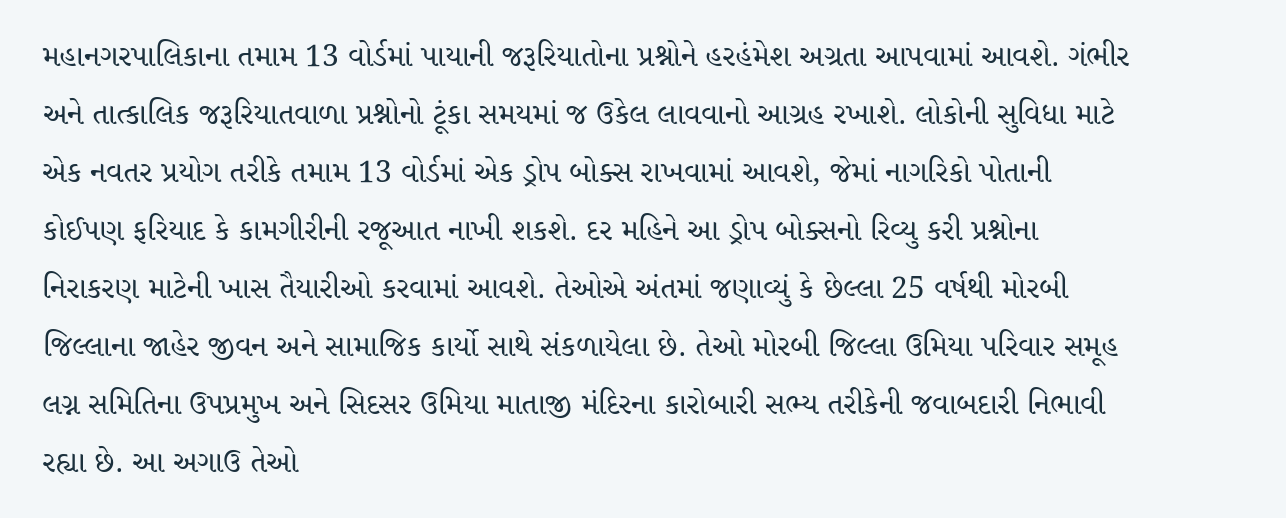મહાનગરપાલિકાના તમામ 13 વોર્ડમાં પાયાની જરૂરિયાતોના પ્રશ્નોને હરહંમેશ અગ્રતા આપવામાં આવશે. ગંભીર અને તાત્કાલિક જરૂરિયાતવાળા પ્રશ્નોનો ટૂંકા સમયમાં જ ઉકેલ લાવવાનો આગ્રહ રખાશે. લોકોની સુવિધા માટે એક નવતર પ્રયોગ તરીકે તમામ 13 વોર્ડમાં એક ડ્રોપ બોક્સ રાખવામાં આવશે, જેમાં નાગરિકો પોતાની કોઈપણ ફરિયાદ કે કામગીરીની રજૂઆત નાખી શકશે. દર મહિને આ ડ્રોપ બોક્સનો રિવ્યુ કરી પ્રશ્નોના નિરાકરણ માટેની ખાસ તૈયારીઓ કરવામાં આવશે. તેઓએ અંતમાં જણાવ્યું કે છેલ્લા 25 વર્ષથી મોરબી જિલ્લાના જાહેર જીવન અને સામાજિક કાર્યો સાથે સંકળાયેલા છે. તેઓ મોરબી જિલ્લા ઉમિયા પરિવાર સમૂહ લગ્ન સમિતિના ઉપપ્રમુખ અને સિદસર ઉમિયા માતાજી મંદિરના કારોબારી સભ્ય તરીકેની જવાબદારી નિભાવી રહ્યા છે. આ અગાઉ તેઓ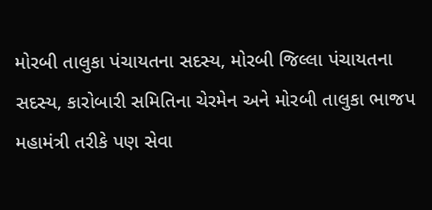મોરબી તાલુકા પંચાયતના સદસ્ય, મોરબી જિલ્લા પંચાયતના સદસ્ય, કારોબારી સમિતિના ચેરમેન અને મોરબી તાલુકા ભાજપ મહામંત્રી તરીકે પણ સેવા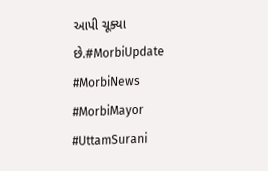આપી ચૂક્યા છે.#MorbiUpdate #MorbiNews #MorbiMayor #UttamSurani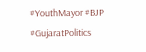#YouthMayor #BJP #GujaratPolitics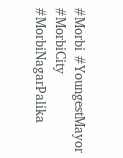#Morbi #YoungestMayor #MorbiCity #MorbiNagarPalika